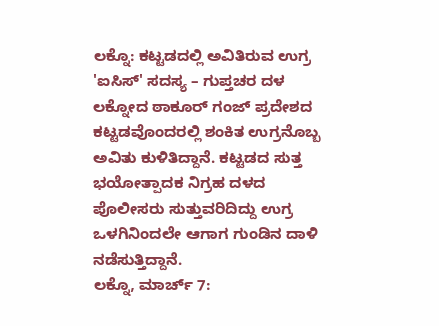ಲಕ್ನೊ: ಕಟ್ಟಡದಲ್ಲಿ ಅವಿತಿರುವ ಉಗ್ರ 'ಐಸಿಸ್' ಸದಸ್ಯ – ಗುಪ್ತಚರ ದಳ
ಲಕ್ನೋದ ಠಾಕೂರ್ ಗಂಜ್ ಪ್ರದೇಶದ ಕಟ್ಟಡವೊಂದರಲ್ಲಿ ಶಂಕಿತ ಉಗ್ರನೊಬ್ಬ ಅವಿತು ಕುಳಿತಿದ್ದಾನೆ. ಕಟ್ಟಡದ ಸುತ್ತ ಭಯೋತ್ಪಾದಕ ನಿಗ್ರಹ ದಳದ ಪೊಲೀಸರು ಸುತ್ತುವರಿದಿದ್ದು ಉಗ್ರ ಒಳಗಿನಿಂದಲೇ ಆಗಾಗ ಗುಂಡಿನ ದಾಳಿ ನಡೆಸುತ್ತಿದ್ದಾನೆ.
ಲಕ್ನೊ, ಮಾರ್ಚ್ 7: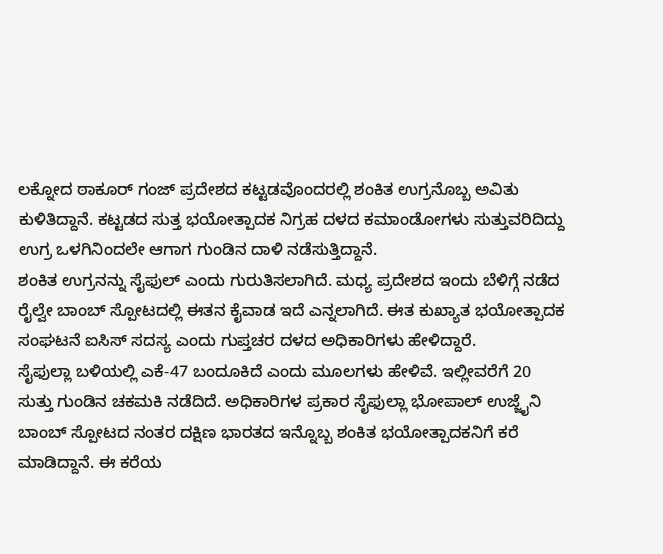ಲಕ್ನೋದ ಠಾಕೂರ್ ಗಂಜ್ ಪ್ರದೇಶದ ಕಟ್ಟಡವೊಂದರಲ್ಲಿ ಶಂಕಿತ ಉಗ್ರನೊಬ್ಬ ಅವಿತು ಕುಳಿತಿದ್ದಾನೆ. ಕಟ್ಟಡದ ಸುತ್ತ ಭಯೋತ್ಪಾದಕ ನಿಗ್ರಹ ದಳದ ಕಮಾಂಡೋಗಳು ಸುತ್ತುವರಿದಿದ್ದು ಉಗ್ರ ಒಳಗಿನಿಂದಲೇ ಆಗಾಗ ಗುಂಡಿನ ದಾಳಿ ನಡೆಸುತ್ತಿದ್ದಾನೆ.
ಶಂಕಿತ ಉಗ್ರನನ್ನು ಸೈಫುಲ್ ಎಂದು ಗುರುತಿಸಲಾಗಿದೆ. ಮಧ್ಯ ಪ್ರದೇಶದ ಇಂದು ಬೆಳಿಗ್ಗೆ ನಡೆದ ರೈಲ್ವೇ ಬಾಂಬ್ ಸ್ಪೋಟದಲ್ಲಿ ಈತನ ಕೈವಾಡ ಇದೆ ಎನ್ನಲಾಗಿದೆ. ಈತ ಕುಖ್ಯಾತ ಭಯೋತ್ಪಾದಕ ಸಂಘಟನೆ ಐಸಿಸ್ ಸದಸ್ಯ ಎಂದು ಗುಪ್ತಚರ ದಳದ ಅಧಿಕಾರಿಗಳು ಹೇಳಿದ್ದಾರೆ.
ಸೈಫುಲ್ಲಾ ಬಳಿಯಲ್ಲಿ ಎಕೆ-47 ಬಂದೂಕಿದೆ ಎಂದು ಮೂಲಗಳು ಹೇಳಿವೆ. ಇಲ್ಲೀವರೆಗೆ 20 ಸುತ್ತು ಗುಂಡಿನ ಚಕಮಕಿ ನಡೆದಿದೆ. ಅಧಿಕಾರಿಗಳ ಪ್ರಕಾರ ಸೈಫುಲ್ಲಾ ಭೋಪಾಲ್ ಉಜ್ಜೈನಿ ಬಾಂಬ್ ಸ್ಪೋಟದ ನಂತರ ದಕ್ಷಿಣ ಭಾರತದ ಇನ್ನೊಬ್ಬ ಶಂಕಿತ ಭಯೋತ್ಪಾದಕನಿಗೆ ಕರೆ ಮಾಡಿದ್ದಾನೆ. ಈ ಕರೆಯ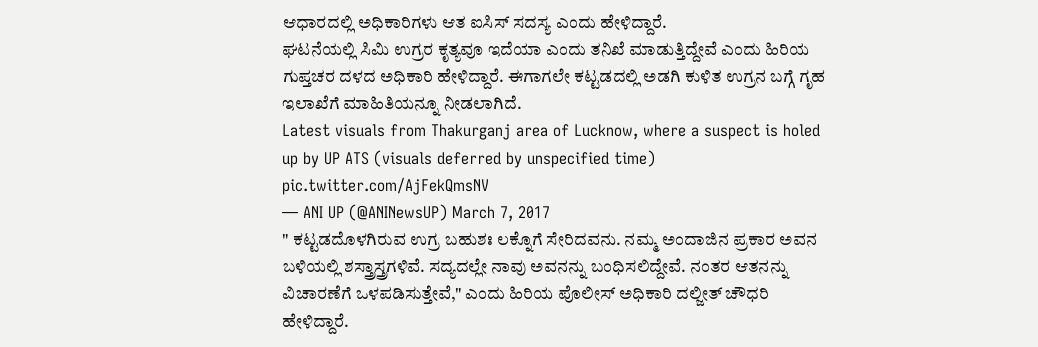ಆಧಾರದಲ್ಲಿ ಅಧಿಕಾರಿಗಳು ಆತ ಐಸಿಸ್ ಸದಸ್ಯ ಎಂದು ಹೇಳಿದ್ದಾರೆ.
ಘಟನೆಯಲ್ಲಿ ಸಿಮಿ ಉಗ್ರರ ಕೃತ್ಯವೂ ಇದೆಯಾ ಎಂದು ತನಿಖೆ ಮಾಡುತ್ತಿದ್ದೇವೆ ಎಂದು ಹಿರಿಯ ಗುಪ್ತಚರ ದಳದ ಅಧಿಕಾರಿ ಹೇಳಿದ್ದಾರೆ. ಈಗಾಗಲೇ ಕಟ್ಟಡದಲ್ಲಿ ಅಡಗಿ ಕುಳಿತ ಉಗ್ರನ ಬಗ್ಗೆ ಗೃಹ ಇಲಾಖೆಗೆ ಮಾಹಿತಿಯನ್ನೂ ನೀಡಲಾಗಿದೆ.
Latest visuals from Thakurganj area of Lucknow, where a suspect is holed up by UP ATS (visuals deferred by unspecified time) pic.twitter.com/AjFekQmsNV
— ANI UP (@ANINewsUP) March 7, 2017
" ಕಟ್ಟಡದೊಳಗಿರುವ ಉಗ್ರ ಬಹುಶಃ ಲಕ್ನೊಗೆ ಸೇರಿದವನು. ನಮ್ಮ ಅಂದಾಜಿನ ಪ್ರಕಾರ ಅವನ ಬಳಿಯಲ್ಲಿ ಶಸ್ತ್ರಾಸ್ತ್ರಗಳಿವೆ. ಸದ್ಯದಲ್ಲೇ ನಾವು ಅವನನ್ನು ಬಂಧಿಸಲಿದ್ದೇವೆ. ನಂತರ ಆತನನ್ನು ವಿಚಾರಣೆಗೆ ಒಳಪಡಿಸುತ್ತೇವೆ," ಎಂದು ಹಿರಿಯ ಪೊಲೀಸ್ ಅಧಿಕಾರಿ ದಲ್ಜೀತ್ ಚೌಧರಿ ಹೇಳಿದ್ದಾರೆ.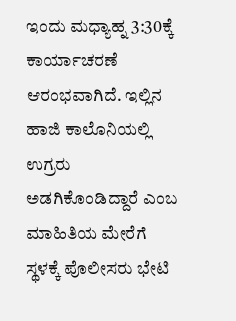ಇಂದು ಮಧ್ಯಾಹ್ನ 3:30ಕ್ಕೆ ಕಾರ್ಯಾಚರಣೆ ಆರಂಭವಾಗಿದೆ. ಇಲ್ಲಿನ ಹಾಜಿ ಕಾಲೊನಿಯಲ್ಲಿ ಉಗ್ರರು ಅಡಗಿಕೊಂಡಿದ್ದಾರೆ ಎಂಬ ಮಾಹಿತಿಯ ಮೇರೆಗೆ ಸ್ಥಳಕ್ಕೆ ಪೊಲೀಸರು ಭೇಟಿ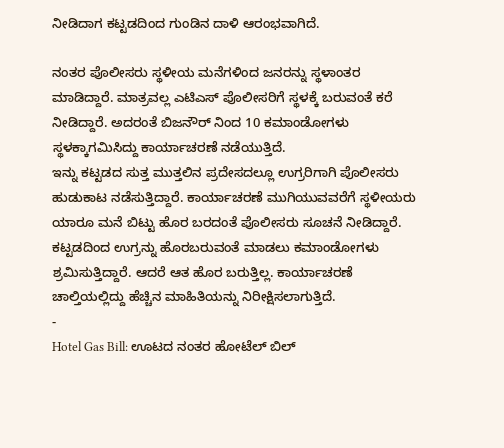ನೀಡಿದಾಗ ಕಟ್ಟಡದಿಂದ ಗುಂಡಿನ ದಾಳಿ ಆರಂಭವಾಗಿದೆ.

ನಂತರ ಪೊಲೀಸರು ಸ್ಥಳೀಯ ಮನೆಗಳಿಂದ ಜನರನ್ನು ಸ್ಥಳಾಂತರ ಮಾಡಿದ್ದಾರೆ. ಮಾತ್ರವಲ್ಲ ಎಟಿಎಸ್ ಪೊಲೀಸರಿಗೆ ಸ್ಥಳಕ್ಕೆ ಬರುವಂತೆ ಕರೆ ನೀಡಿದ್ದಾರೆ. ಅದರಂತೆ ಬಿಜನೌರ್ ನಿಂದ 10 ಕಮಾಂಡೋಗಳು ಸ್ಥಳಕ್ಕಾಗಮಿಸಿದ್ದು ಕಾರ್ಯಾಚರಣೆ ನಡೆಯುತ್ತಿದೆ.
ಇನ್ನು ಕಟ್ಟಡದ ಸುತ್ತ ಮುತ್ತಲಿನ ಪ್ರದೇಸದಲ್ಲೂ ಉಗ್ರರಿಗಾಗಿ ಪೊಲೀಸರು ಹುಡುಕಾಟ ನಡೆಸುತ್ತಿದ್ದಾರೆ. ಕಾರ್ಯಾಚರಣೆ ಮುಗಿಯುವವರೆಗೆ ಸ್ಥಳೀಯರು ಯಾರೂ ಮನೆ ಬಿಟ್ಟು ಹೊರ ಬರದಂತೆ ಪೊಲೀಸರು ಸೂಚನೆ ನೀಡಿದ್ದಾರೆ.
ಕಟ್ಟಡದಿಂದ ಉಗ್ರನ್ನು ಹೊರಬರುವಂತೆ ಮಾಡಲು ಕಮಾಂಡೋಗಳು ಶ್ರಮಿಸುತ್ತಿದ್ದಾರೆ. ಆದರೆ ಆತ ಹೊರ ಬರುತ್ತಿಲ್ಲ. ಕಾರ್ಯಾಚರಣೆ ಚಾಲ್ತಿಯಲ್ಲಿದ್ದು ಹೆಚ್ಚಿನ ಮಾಹಿತಿಯನ್ನು ನಿರೀಕ್ಷಿಸಲಾಗುತ್ತಿದೆ.
-
Hotel Gas Bill: ಊಟದ ನಂತರ ಹೋಟೆಲ್ ಬಿಲ್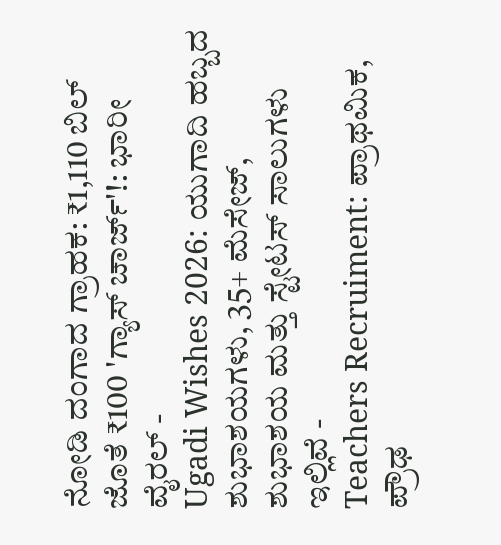ನೋಡಿ ದಂಗಾದ ಗ್ರಾಹಕ: ₹1,110 ಬಿಲ್ ಜೊತೆ ₹100 'ಗ್ಯಾಸ್ ಚಾರ್ಜ್'!: ಭಾರೀ ವೈರಲ್ -
Ugadi Wishes 2026: ಯುಗಾದಿ ಹಬ್ಬದ ಶುಭಾಶಯಗಳು, 35+ ಮೆಸೇಜ್, ಶುಭಾಶಯ ಮತ್ತು ಸ್ಟೇಟಸ್ ಸಾಲುಗಳು ಇಲ್ಲಿವೆ -
Teachers Recruiment: ಪ್ರಾಥಮಿಕ, ಪ್ರೌಢ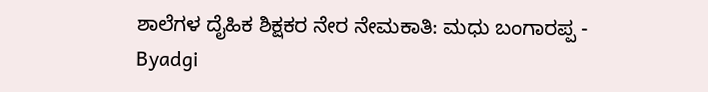ಶಾಲೆಗಳ ದೈಹಿಕ ಶಿಕ್ಷಕರ ನೇರ ನೇಮಕಾತಿ: ಮಧು ಬಂಗಾರಪ್ಪ -
Byadgi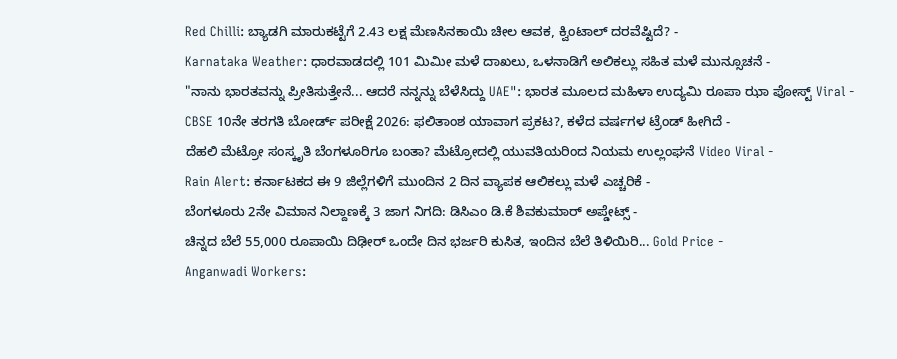Red Chilli: ಬ್ಯಾಡಗಿ ಮಾರುಕಟ್ಟೆಗೆ 2.43 ಲಕ್ಷ ಮೆಣಸಿನಕಾಯಿ ಚೀಲ ಆವಕ, ಕ್ವಿಂಟಾಲ್ ದರವೆಷ್ಟಿದೆ? -
Karnataka Weather: ಧಾರವಾಡದಲ್ಲಿ 101 ಮಿಮೀ ಮಳೆ ದಾಖಲು, ಒಳನಾಡಿಗೆ ಅಲಿಕಲ್ಲು ಸಹಿತ ಮಳೆ ಮುನ್ಸೂಚನೆ -
"ನಾನು ಭಾರತವನ್ನು ಪ್ರೀತಿಸುತ್ತೇನೆ... ಆದರೆ ನನ್ನನ್ನು ಬೆಳೆಸಿದ್ದು UAE": ಭಾರತ ಮೂಲದ ಮಹಿಳಾ ಉದ್ಯಮಿ ರೂಪಾ ಝಾ ಪೋಸ್ಟ್ Viral -
CBSE 10ನೇ ತರಗತಿ ಬೋರ್ಡ್ ಪರೀಕ್ಷೆ 2026: ಫಲಿತಾಂಶ ಯಾವಾಗ ಪ್ರಕಟ?, ಕಳೆದ ವರ್ಷಗಳ ಟ್ರೆಂಡ್ ಹೀಗಿದೆ -
ದೆಹಲಿ ಮೆಟ್ರೋ ಸಂಸ್ಕೃತಿ ಬೆಂಗಳೂರಿಗೂ ಬಂತಾ? ಮೆಟ್ರೋದಲ್ಲಿ ಯುವತಿಯರಿಂದ ನಿಯಮ ಉಲ್ಲಂಘನೆ Video Viral -
Rain Alert: ಕರ್ನಾಟಕದ ಈ 9 ಜಿಲ್ಲೆಗಳಿಗೆ ಮುಂದಿನ 2 ದಿನ ವ್ಯಾಪಕ ಆಲಿಕಲ್ಲು ಮಳೆ ಎಚ್ಚರಿಕೆ -
ಬೆಂಗಳೂರು 2ನೇ ವಿಮಾನ ನಿಲ್ದಾಣಕ್ಕೆ 3 ಜಾಗ ನಿಗದಿ: ಡಿಸಿಎಂ ಡಿ.ಕೆ ಶಿವಕುಮಾರ್ ಅಪ್ಡೇಟ್ಸ್ -
ಚಿನ್ನದ ಬೆಲೆ 55,000 ರೂಪಾಯಿ ದಿಢೀರ್ ಒಂದೇ ದಿನ ಭರ್ಜರಿ ಕುಸಿತ, ಇಂದಿನ ಬೆಲೆ ತಿಳಿಯಿರಿ... Gold Price -
Anganwadi Workers: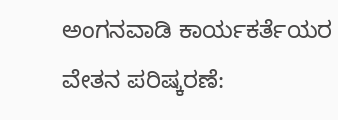ಅಂಗನವಾಡಿ ಕಾರ್ಯಕರ್ತೆಯರ ವೇತನ ಪರಿಷ್ಕರಣೆ: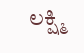ಲಕ್ಷ್ಮಿ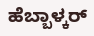ಹೆಬ್ಬಾಳ್ಕರ್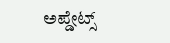ಅಪ್ಡೇಟ್ಸ್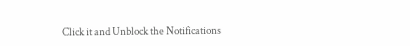Click it and Unblock the Notifications